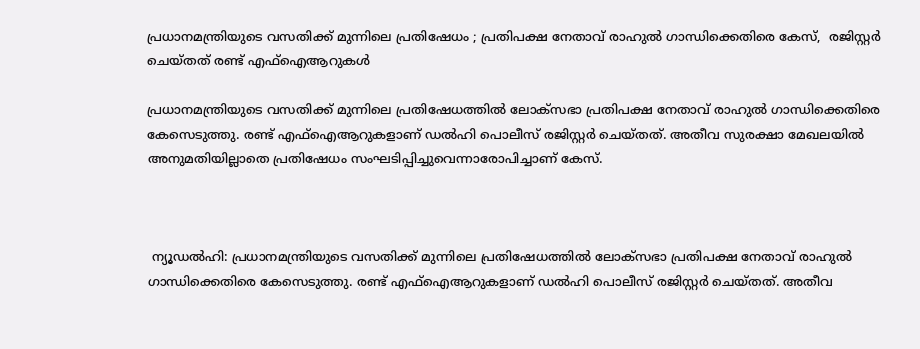പ്രധാനമന്ത്രിയുടെ വസതിക്ക് മുന്നിലെ പ്രതിഷേധം ; പ്രതിപക്ഷ നേതാവ് രാഹുൽ ഗാന്ധിക്കെതിരെ കേസ്,  രജിസ്റ്റർ ചെയ്തത് രണ്ട് എഫ്‌ഐആറുകൾ

പ്രധാനമന്ത്രിയുടെ വസതിക്ക് മുന്നിലെ പ്രതിഷേധത്തിൽ ലോക്‌സഭാ പ്രതിപക്ഷ നേതാവ് രാഹുൽ ഗാന്ധിക്കെതിരെ കേസെടുത്തു. രണ്ട് എഫ്‌ഐആറുകളാണ് ഡൽഹി പൊലീസ് രജിസ്റ്റർ ചെയ്തത്. അതീവ സുരക്ഷാ മേഖലയിൽ അനുമതിയില്ലാതെ പ്രതിഷേധം സംഘടിപ്പിച്ചുവെന്നാരോപിച്ചാണ് കേസ്.



 ന്യൂഡൽഹി: പ്രധാനമന്ത്രിയുടെ വസതിക്ക് മുന്നിലെ പ്രതിഷേധത്തിൽ ലോക്‌സഭാ പ്രതിപക്ഷ നേതാവ് രാഹുൽ ഗാന്ധിക്കെതിരെ കേസെടുത്തു. രണ്ട് എഫ്‌ഐആറുകളാണ് ഡൽഹി പൊലീസ് രജിസ്റ്റർ ചെയ്തത്. അതീവ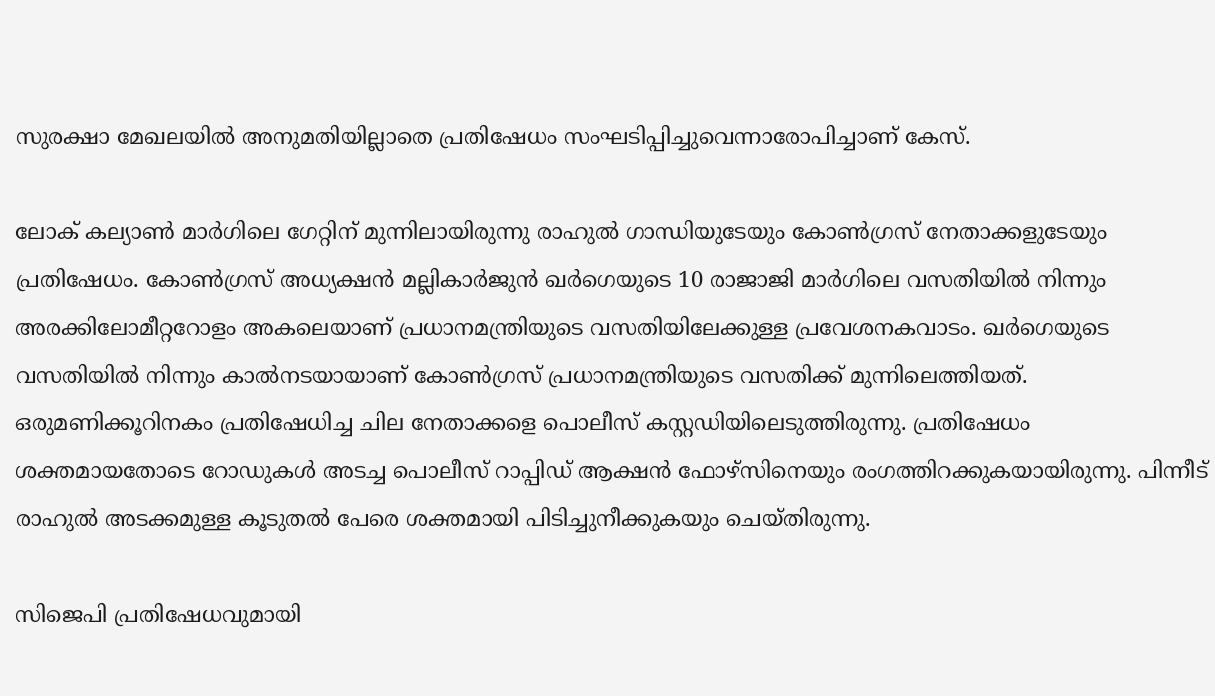സുരക്ഷാ മേഖലയിൽ അനുമതിയില്ലാതെ പ്രതിഷേധം സംഘടിപ്പിച്ചുവെന്നാരോപിച്ചാണ് കേസ്.

ലോക് കല്യാൺ മാർഗിലെ ഗേറ്റിന് മുന്നിലായിരുന്നു രാഹുൽ ഗാന്ധിയുടേയും കോൺഗ്രസ് നേതാക്കളുടേയും പ്രതിഷേധം. കോൺഗ്രസ് അധ്യക്ഷൻ മല്ലികാർജുൻ ഖർഗെയുടെ 10 രാജാജി മാർഗിലെ വസതിയിൽ നിന്നും അരക്കിലോമീറ്ററോളം അകലെയാണ് പ്രധാനമന്ത്രിയുടെ വസതിയിലേക്കുള്ള പ്രവേശനകവാടം. ഖർഗെയുടെ വസതിയിൽ നിന്നും കാൽനടയായാണ് കോൺഗ്രസ് പ്രധാനമന്ത്രിയുടെ വസതിക്ക് മുന്നിലെത്തിയത്. ഒരുമണിക്കൂറിനകം പ്രതിഷേധിച്ച ചില നേതാക്കളെ പൊലീസ് കസ്റ്റഡിയിലെടുത്തിരുന്നു. പ്രതിഷേധം ശക്തമായതോടെ റോഡുകൾ അടച്ച പൊലീസ് റാപ്പിഡ് ആക്ഷൻ ഫോഴ്‌സിനെയും രംഗത്തിറക്കുകയായിരുന്നു. പിന്നീട് രാഹുൽ അടക്കമുള്ള കൂടുതൽ പേരെ ശക്തമായി പിടിച്ചുനീക്കുകയും ചെയ്തിരുന്നു.

സിജെപി പ്രതിഷേധവുമായി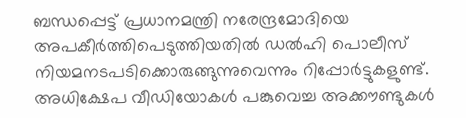ബന്ധപ്പെട്ട് പ്രധാനമന്ത്രി നരേന്ദ്രമോദിയെ അപകീർത്തിപെടുത്തിയതിൽ ഡൽഹി പൊലീസ് നിയമനടപടിക്കൊരുങ്ങുന്നുവെന്നും റിപ്പോർട്ടുകളുണ്ട്. അധിക്ഷേപ വീഡിയോകൾ പങ്കുവെച്ച അക്കൗണ്ടുകൾ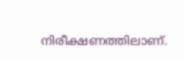നിരീക്ഷണത്തിലാണ്.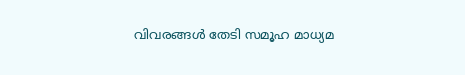വിവരങ്ങൾ തേടി സമൂഹ മാധ്യമ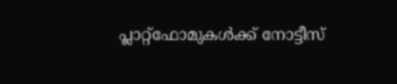പ്ലാറ്റ്‌ഫോമുകൾക്ക് നോട്ടീസ്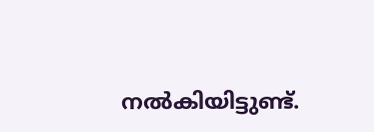നൽകിയിട്ടുണ്ട്.